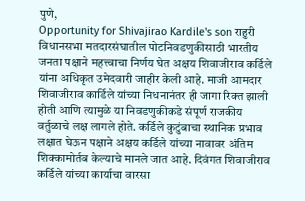पुणे,
Opportunity for Shivajirao Kardile's son राहुरी विधानसभा मतदारसंघातील पोटनिवडणुकीसाठी भारतीय जनता पक्षाने महत्त्वाचा निर्णय घेत अक्षय शिवाजीराव कर्डिले यांना अधिकृत उमेदवारी जाहीर केली आहे. माजी आमदार शिवाजीराव कार्डिले यांच्या निधनानंतर ही जागा रिक्त झाली होती आणि त्यामुळे या निवडणुकीकडे संपूर्ण राजकीय वर्तुळाचे लक्ष लागले होते. कर्डिले कुटुंबाचा स्थानिक प्रभाव लक्षात घेऊन पक्षाने अक्षय कर्डिले यांच्या नावावर अंतिम शिक्कामोर्तब केल्याचे मानले जात आहे. दिवंगत शिवाजीराव कर्डिले यांच्या कार्याचा वारसा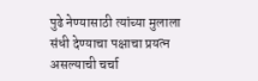पुढे नेण्यासाठी त्यांच्या मुलाला संधी देण्याचा पक्षाचा प्रयत्न असल्याची चर्चा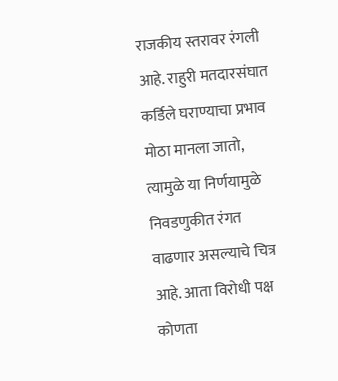राजकीय स्तरावर रंगली आहे. राहुरी मतदारसंघात कर्डिले घराण्याचा प्रभाव मोठा मानला जातो, त्यामुळे या निर्णयामुळे निवडणुकीत रंगत वाढणार असल्याचे चित्र आहे. आता विरोधी पक्ष कोणता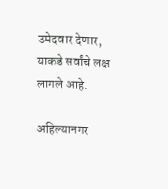उमेदवार देणार, याकडे सर्वांचे लक्ष लागले आहे.

अहिल्यानगर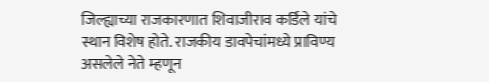जिल्ह्याच्या राजकारणात शिवाजीराव कर्डिले यांचे स्थान विशेष होते. राजकीय डावपेचांमध्ये प्राविण्य असलेले नेते म्हणून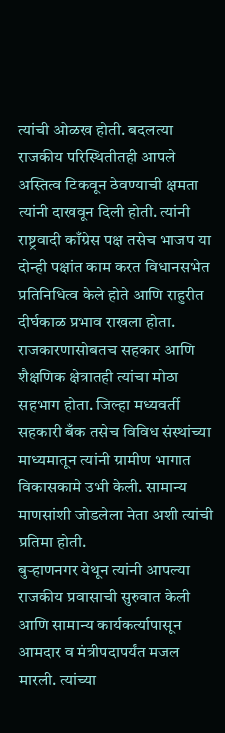त्यांची ओळख होती. बदलत्या राजकीय परिस्थितीतही आपले अस्तित्व टिकवून ठेवण्याची क्षमता त्यांनी दाखवून दिली होती. त्यांनी राष्ट्रवादी काँग्रेस पक्ष तसेच भाजप या दोन्ही पक्षांत काम करत विधानसभेत प्रतिनिधित्व केले होते आणि राहुरीत दीर्घकाळ प्रभाव राखला होता. राजकारणासोबतच सहकार आणि शैक्षणिक क्षेत्रातही त्यांचा मोठा सहभाग होता. जिल्हा मध्यवर्ती सहकारी बँक तसेच विविध संस्थांच्या माध्यमातून त्यांनी ग्रामीण भागात विकासकामे उभी केली. सामान्य माणसांशी जोडलेला नेता अशी त्यांची प्रतिमा होती.
बुऱ्हाणनगर येथून त्यांनी आपल्या राजकीय प्रवासाची सुरुवात केली आणि सामान्य कार्यकर्त्यापासून आमदार व मंत्रीपदापर्यंत मजल मारली. त्यांच्या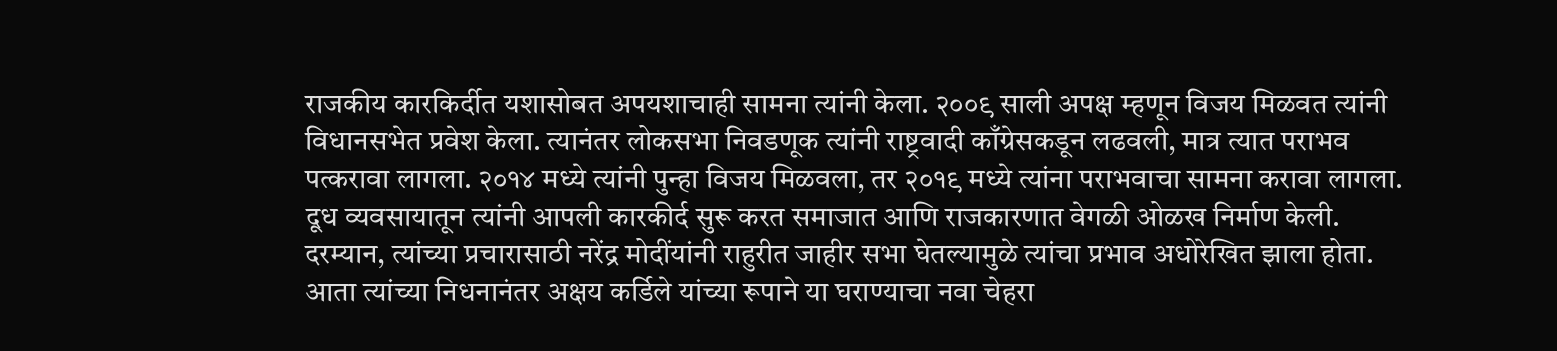राजकीय कारकिर्दीत यशासोबत अपयशाचाही सामना त्यांनी केला. २००९ साली अपक्ष म्हणून विजय मिळवत त्यांनी विधानसभेत प्रवेश केला. त्यानंतर लोकसभा निवडणूक त्यांनी राष्ट्रवादी काँग्रेसकडून लढवली, मात्र त्यात पराभव पत्करावा लागला. २०१४ मध्ये त्यांनी पुन्हा विजय मिळवला, तर २०१९ मध्ये त्यांना पराभवाचा सामना करावा लागला. दूध व्यवसायातून त्यांनी आपली कारकीर्द सुरू करत समाजात आणि राजकारणात वेगळी ओळख निर्माण केली. दरम्यान, त्यांच्या प्रचारासाठी नरेंद्र मोदींयांनी राहुरीत जाहीर सभा घेतल्यामुळे त्यांचा प्रभाव अधोरेखित झाला होता. आता त्यांच्या निधनानंतर अक्षय कर्डिले यांच्या रूपाने या घराण्याचा नवा चेहरा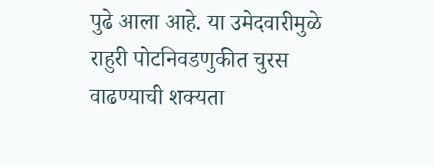पुढे आला आहे. या उमेदवारीमुळे राहुरी पोटनिवडणुकीत चुरस वाढण्याची शक्यता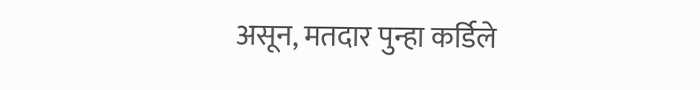असून, मतदार पुन्हा कर्डिले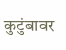कुटुंबावर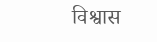विश्वास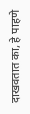दाखवतात का, हे पाहणे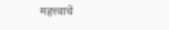महत्त्वाचे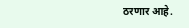ठरणार आहे.